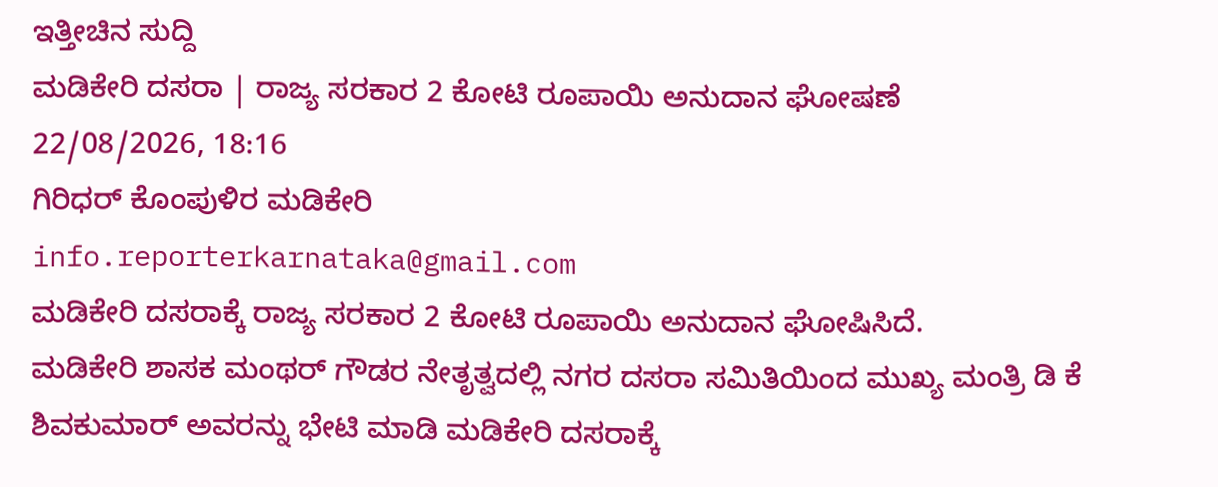ಇತ್ತೀಚಿನ ಸುದ್ದಿ
ಮಡಿಕೇರಿ ದಸರಾ | ರಾಜ್ಯ ಸರಕಾರ 2 ಕೋಟಿ ರೂಪಾಯಿ ಅನುದಾನ ಘೋಷಣೆ
22/08/2026, 18:16
ಗಿರಿಧರ್ ಕೊಂಪುಳಿರ ಮಡಿಕೇರಿ
info.reporterkarnataka@gmail.com
ಮಡಿಕೇರಿ ದಸರಾಕ್ಕೆ ರಾಜ್ಯ ಸರಕಾರ 2 ಕೋಟಿ ರೂಪಾಯಿ ಅನುದಾನ ಘೋಷಿಸಿದೆ.
ಮಡಿಕೇರಿ ಶಾಸಕ ಮಂಥರ್ ಗೌಡರ ನೇತೃತ್ವದಲ್ಲಿ ನಗರ ದಸರಾ ಸಮಿತಿಯಿಂದ ಮುಖ್ಯ ಮಂತ್ರಿ ಡಿ ಕೆ ಶಿವಕುಮಾರ್ ಅವರನ್ನು ಭೇಟಿ ಮಾಡಿ ಮಡಿಕೇರಿ ದಸರಾಕ್ಕೆ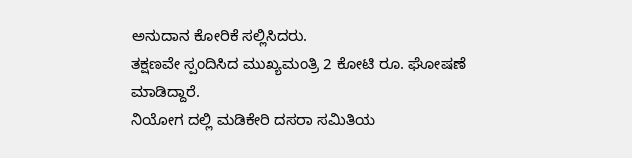ಅನುದಾನ ಕೋರಿಕೆ ಸಲ್ಲಿಸಿದರು.
ತಕ್ಷಣವೇ ಸ್ಪಂದಿಸಿದ ಮುಖ್ಯಮಂತ್ರಿ 2 ಕೋಟಿ ರೂ. ಘೋಷಣೆ ಮಾಡಿದ್ದಾರೆ.
ನಿಯೋಗ ದಲ್ಲಿ ಮಡಿಕೇರಿ ದಸರಾ ಸಮಿತಿಯ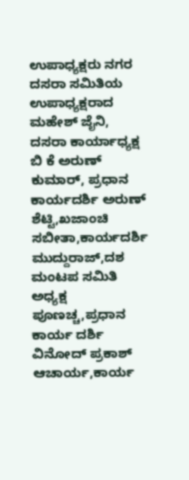ಉಪಾಧ್ಯಕ್ಷರು ನಗರ ದಸರಾ ಸಮಿತಿಯ ಉಪಾಧ್ಯಕ್ಷರಾದ ಮಹೇಶ್ ಜೈನಿ, ದಸರಾ ಕಾರ್ಯಾಧ್ಯಕ್ಷ ಬಿ ಕೆ ಅರುಣ್ ಕುಮಾರ್, ಪ್ರಧಾನ ಕಾರ್ಯದರ್ಶಿ ಅರುಣ್ ಶೆಟ್ಟಿ,ಖಜಾಂಚಿ ಸಬೀತಾ,ಕಾರ್ಯದರ್ಶಿ ಮುದ್ದುರಾಜ್,ದಶ ಮಂಟಪ ಸಮಿತಿ ಅಧ್ಯಕ್ಷ ಪೂಣಚ್ಚ,ಪ್ರಧಾನ ಕಾರ್ಯ ದರ್ಶಿ ವಿನೋದ್ ಪ್ರಕಾಶ್ ಆಚಾರ್ಯ,ಕಾರ್ಯ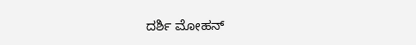ದರ್ಶಿ ಮೋಹನ್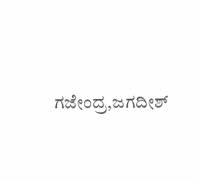ಗಜೇಂದ್ರ,ಜಗದೀಶ್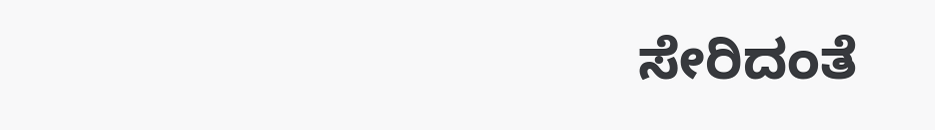ಸೇರಿದಂತೆ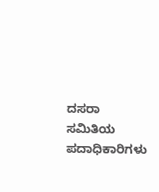ದಸರಾ ಸಮಿತಿಯ ಪದಾಧಿಕಾರಿಗಳು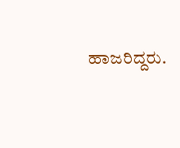ಹಾಜರಿದ್ದರು.